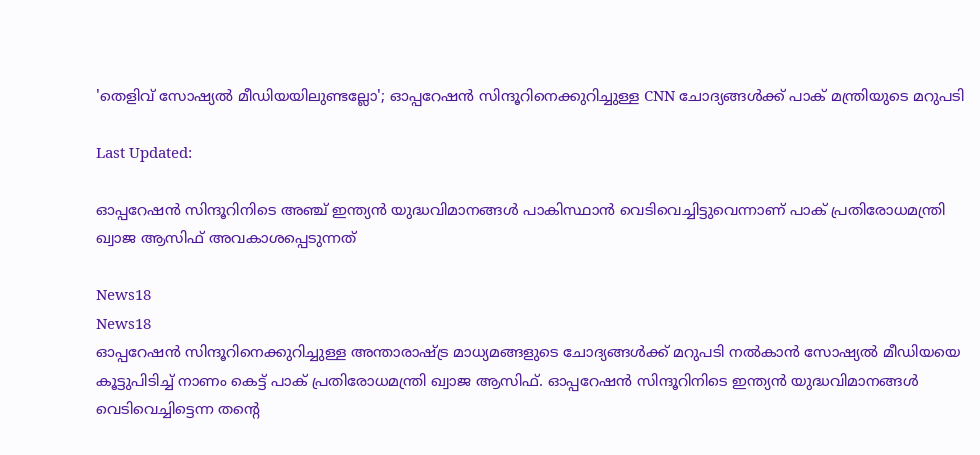'തെളിവ് സോഷ്യല്‍ മീഡിയയിലുണ്ടല്ലോ'; ഓപ്പറേഷന്‍ സിന്ദൂറിനെക്കുറിച്ചുള്ള CNN ചോദ്യങ്ങള്‍ക്ക് പാക് മന്ത്രിയുടെ മറുപടി

Last Updated:

ഓപ്പറേഷന്‍ സിന്ദൂറിനിടെ അഞ്ച് ഇന്ത്യന്‍ യുദ്ധവിമാനങ്ങള്‍ പാകിസ്ഥാൻ വെടിവെച്ചിട്ടുവെന്നാണ് പാക് പ്രതിരോധമന്ത്രി ഖ്വാജ ആസിഫ് അവകാശപ്പെടുന്നത്

News18
News18
ഓപ്പറേഷന്‍ സിന്ദൂറിനെക്കുറിച്ചുള്ള അന്താരാഷ്ട്ര മാധ്യമങ്ങളുടെ ചോദ്യങ്ങള്‍ക്ക് മറുപടി നല്‍കാന്‍ സോഷ്യല്‍ മീഡിയയെ കൂട്ടുപിടിച്ച് നാണം കെട്ട് പാക് പ്രതിരോധമന്ത്രി ഖ്വാജ ആസിഫ്. ഓപ്പറേഷന്‍ സിന്ദൂറിനിടെ ഇന്ത്യന്‍ യുദ്ധവിമാനങ്ങള്‍ വെടിവെച്ചിട്ടെന്ന തന്റെ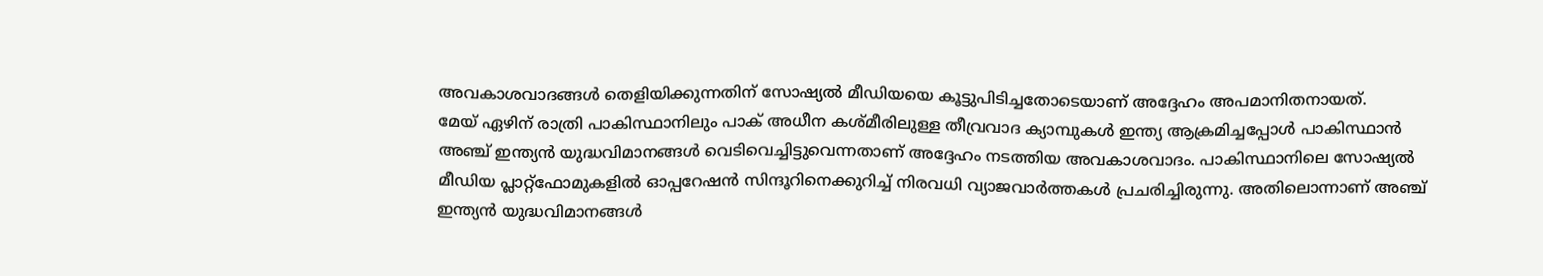അവകാശവാദങ്ങള്‍ തെളിയിക്കുന്നതിന് സോഷ്യല്‍ മീഡിയയെ കൂട്ടുപിടിച്ചതോടെയാണ് അദ്ദേഹം അപമാനിതനായത്.
മേയ് ഏഴിന് രാത്രി പാകിസ്ഥാനിലും പാക് അധീന കശ്മീരിലുള്ള തീവ്രവാദ ക്യാമ്പുകള്‍ ഇന്ത്യ ആക്രമിച്ചപ്പോള്‍ പാകിസ്ഥാന്‍ അഞ്ച് ഇന്ത്യന്‍ യുദ്ധവിമാനങ്ങള്‍ വെടിവെച്ചിട്ടുവെന്നതാണ് അദ്ദേഹം നടത്തിയ അവകാശവാദം. പാകിസ്ഥാനിലെ സോഷ്യല്‍ മീഡിയ പ്ലാറ്റ്‌ഫോമുകളില്‍ ഓപ്പറേഷന്‍ സിന്ദൂറിനെക്കുറിച്ച് നിരവധി വ്യാജവാര്‍ത്തകള്‍ പ്രചരിച്ചിരുന്നു. അതിലൊന്നാണ് അഞ്ച് ഇന്ത്യന്‍ യുദ്ധവിമാനങ്ങള്‍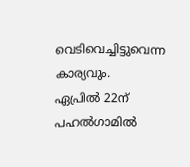വെടിവെച്ചിട്ടുവെന്ന കാര്യവും.
ഏപ്രില്‍ 22ന് പഹല്‍ഗാമില്‍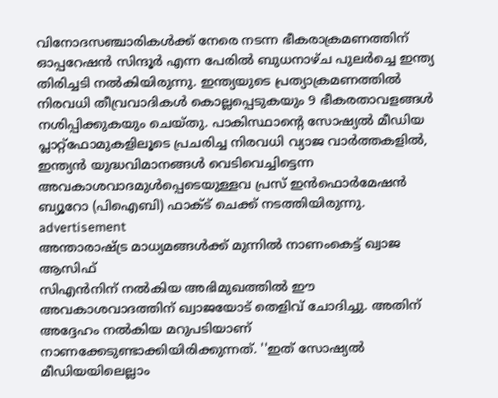വിനോദസഞ്ചാരികള്‍ക്ക് നേരെ നടന്ന ഭീകരാക്രമണത്തിന് ഓപ്പറേഷന്‍ സിന്ദൂര്‍ എന്ന പേരില്‍ ബുധനാഴ്ച പുലര്‍ച്ചെ ഇന്ത്യ തിരിച്ചടി നല്‍കിയിരുന്നു. ഇന്ത്യയുടെ പ്രത്യാക്രമണത്തില്‍ നിരവധി തീവ്രവാദികള്‍ കൊല്ലപ്പെടുകയും 9 ഭീകരതാവളങ്ങള്‍ നശിപ്പിക്കുകയും ചെയ്തു. പാകിസ്ഥാന്റെ സോഷ്യല്‍ മീഡിയ പ്ലാറ്റ്‌ഫോമുകളിലൂടെ പ്രചരിച്ച നിരവധി വ്യാജ വാര്‍ത്തകളിൽ, ഇന്ത്യന്‍ യുദ്ധവിമാനങ്ങള്‍ വെടിവെച്ചിട്ടെന്ന അവകാശവാദമുള്‍പ്പെടെയുള്ളവ പ്രസ് ഇൻഫൊർമേഷൻ ബ്യൂറോ (പിഐബി) ഫാക്ട് ചെക്ക് നടത്തിയിരുന്നു.
advertisement
അന്താരാഷ്ട്ര മാധ്യമങ്ങള്‍ക്ക് മുന്നില്‍ നാണംകെട്ട് ഖ്വാജ ആസിഫ്
സിഎൻനിന് നല്‍കിയ അഭിമുഖത്തില്‍ ഈ അവകാശവാദത്തിന് ഖ്വാജയോട് തെളിവ് ചോദിച്ചു. അതിന് അദ്ദേഹം നല്‍കിയ മറുപടിയാണ് നാണക്കേടുണ്ടാക്കിയിരിക്കുന്നത്. ''ഇത് സോഷ്യല്‍ മീഡിയയിലെല്ലാം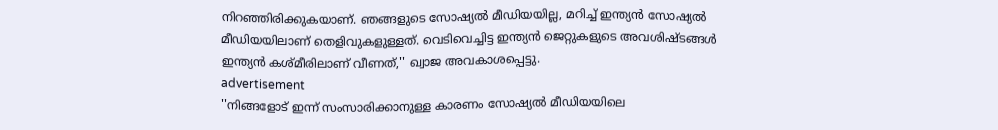നിറഞ്ഞിരിക്കുകയാണ്. ഞങ്ങളുടെ സോഷ്യല്‍ മീഡിയയില്ല, മറിച്ച് ഇന്ത്യന്‍ സോഷ്യല്‍ മീഡിയയിലാണ് തെളിവുകളുള്ളത്. വെടിവെച്ചിട്ട ഇന്ത്യന്‍ ജെറ്റുകളുടെ അവശിഷ്ടങ്ങള്‍ ഇന്ത്യന്‍ കശ്മീരിലാണ് വീണത്,'' ഖ്വാജ അവകാശപ്പെട്ടു.
advertisement
''നിങ്ങളോട് ഇന്ന് സംസാരിക്കാനുള്ള കാരണം സോഷ്യല്‍ മീഡിയയിലെ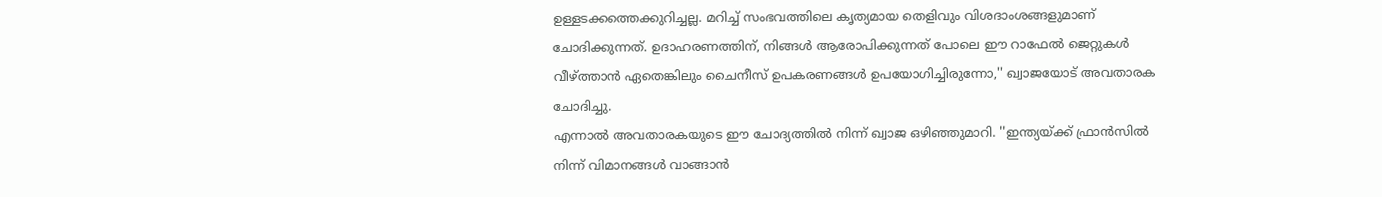ഉള്ളടക്കത്തെക്കുറിച്ചല്ല. മറിച്ച് സംഭവത്തിലെ കൃത്യമായ തെളിവും വിശദാംശങ്ങളുമാണ് ചോദിക്കുന്നത്. ഉദാഹരണത്തിന്, നിങ്ങള്‍ ആരോപിക്കുന്നത് പോലെ ഈ റാഫേല്‍ ജെറ്റുകള്‍ വീഴ്ത്താന്‍ ഏതെങ്കിലും ചൈനീസ് ഉപകരണങ്ങള്‍ ഉപയോഗിച്ചിരുന്നോ,'' ഖ്വാജയോട് അവതാരക ചോദിച്ചു.
എന്നാല്‍ അവതാരകയുടെ ഈ ചോദ്യത്തില്‍ നിന്ന് ഖ്വാജ ഒഴിഞ്ഞുമാറി. ''ഇന്ത്യയ്ക്ക് ഫ്രാന്‍സില്‍ നിന്ന് വിമാനങ്ങള്‍ വാങ്ങാന്‍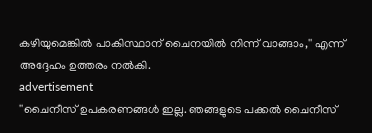കഴിയുമെങ്കില്‍ പാകിസ്ഥാന് ചൈനയില്‍ നിന്ന് വാങ്ങാം,'' എന്ന് അദ്ദേഹം ഉത്തരം നല്‍കി.
advertisement
''ചൈനീസ് ഉപകരണങ്ങള്‍ ഇല്ല. ഞങ്ങളുടെ പക്കല്‍ ചൈനീസ്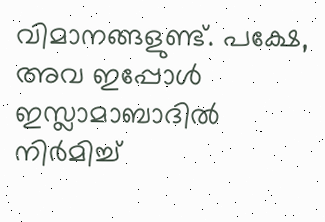വിമാനങ്ങളുണ്ട്. പക്ഷേ, അവ ഇപ്പോള്‍ ഇസ്ലാമാബാദില്‍ നിര്‍മിച്ച്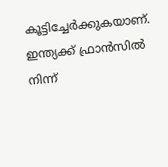കൂട്ടിച്ചേര്‍ക്കുകയാണ്. ഇന്ത്യക്ക് ഫ്രാന്‍സില്‍ നിന്ന്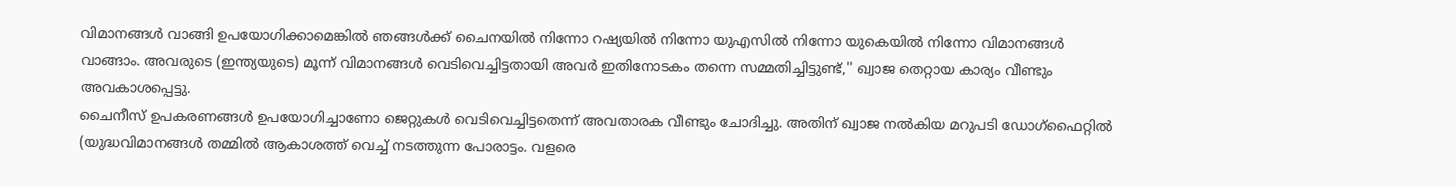വിമാനങ്ങള്‍ വാങ്ങി ഉപയോഗിക്കാമെങ്കില്‍ ഞങ്ങള്‍ക്ക് ചൈനയില്‍ നിന്നോ റഷ്യയില്‍ നിന്നോ യുഎസില്‍ നിന്നോ യുകെയില്‍ നിന്നോ വിമാനങ്ങള്‍ വാങ്ങാം. അവരുടെ (ഇന്ത്യയുടെ) മൂന്ന് വിമാനങ്ങള്‍ വെടിവെച്ചിട്ടതായി അവര്‍ ഇതിനോടകം തന്നെ സമ്മതിച്ചിട്ടുണ്ട്,'' ഖ്വാജ തെറ്റായ കാര്യം വീണ്ടും അവകാശപ്പെട്ടു.
ചൈനീസ് ഉപകരണങ്ങള്‍ ഉപയോഗിച്ചാണോ ജെറ്റുകള്‍ വെടിവെച്ചിട്ടതെന്ന് അവതാരക വീണ്ടും ചോദിച്ചു. അതിന് ഖ്വാജ നല്‍കിയ മറുപടി ഡോഗ്‌ഫൈറ്റില്‍ (യുദ്ധവിമാനങ്ങള്‍ തമ്മില്‍ ആകാശത്ത് വെച്ച് നടത്തുന്ന പോരാട്ടം. വളരെ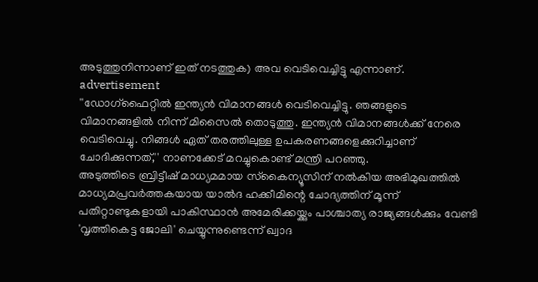അടുത്തുനിന്നാണ് ഇത് നടത്തുക) അവ വെടിവെച്ചിട്ടു എന്നാണ്.
advertisement
''ഡോഗ്‌ഫൈറ്റില്‍ ഇന്ത്യന്‍ വിമാനങ്ങള്‍ വെടിവെച്ചിട്ടു. ഞങ്ങളുടെ വിമാനങ്ങളില്‍ നിന്ന് മിസൈല്‍ തൊടുത്തു. ഇന്ത്യന്‍ വിമാനങ്ങള്‍ക്ക് നേരെ വെടിവെച്ചു. നിങ്ങള്‍ ഏത് തരത്തിലുള്ള ഉപകരണങ്ങളെക്കുറിച്ചാണ് ചോദിക്കുന്നത്,'' നാണക്കേട് മറച്ചുകൊണ്ട് മന്ത്രി പറഞ്ഞു.
അടുത്തിടെ ബ്രിട്ടീഷ് മാധ്യമമായ സ്‌കൈന്യൂസിന് നല്‍കിയ അഭിമുഖത്തില്‍ മാധ്യമപ്രവര്‍ത്തകയായ യാല്‍ദ ഹക്കീമിന്റെ ചോദ്യത്തിന് മൂന്ന് പതിറ്റാണ്ടുകളായി പാകിസ്ഥാന്‍ അമേരിക്കയ്ക്കും പാശ്ചാത്യ രാജ്യങ്ങള്‍ക്കും വേണ്ടി 'വൃത്തികെട്ട ജോലി' ചെയ്യുന്നുണ്ടെന്ന് ഖ്വാദ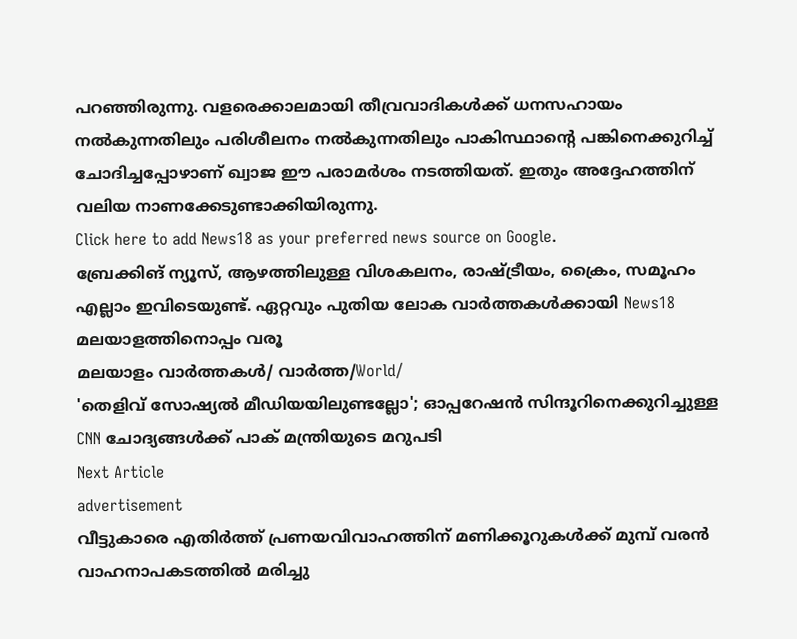പറഞ്ഞിരുന്നു. വളരെക്കാലമായി തീവ്രവാദികള്‍ക്ക് ധനസഹായം നല്‍കുന്നതിലും പരിശീലനം നല്‍കുന്നതിലും പാകിസ്ഥാന്റെ പങ്കിനെക്കുറിച്ച് ചോദിച്ചപ്പോഴാണ് ഖ്വാജ ഈ പരാമര്‍ശം നടത്തിയത്. ഇതും അദ്ദേഹത്തിന് വലിയ നാണക്കേടുണ്ടാക്കിയിരുന്നു.
Click here to add News18 as your preferred news source on Google.
ബ്രേക്കിങ് ന്യൂസ്, ആഴത്തിലുള്ള വിശകലനം, രാഷ്ട്രീയം, ക്രൈം, സമൂഹം എല്ലാം ഇവിടെയുണ്ട്. ഏറ്റവും പുതിയ ലോക വാർത്തകൾക്കായി News18 മലയാളത്തിനൊപ്പം വരൂ
മലയാളം വാർത്തകൾ/ വാർത്ത/World/
'തെളിവ് സോഷ്യല്‍ മീഡിയയിലുണ്ടല്ലോ'; ഓപ്പറേഷന്‍ സിന്ദൂറിനെക്കുറിച്ചുള്ള CNN ചോദ്യങ്ങള്‍ക്ക് പാക് മന്ത്രിയുടെ മറുപടി
Next Article
advertisement
വീട്ടുകാരെ എതിർത്ത് പ്രണയവിവാഹത്തിന് മണിക്കൂറുകൾക്ക് മുമ്പ് വരൻ വാഹനാപകടത്തിൽ മരിച്ചു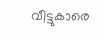വീട്ടുകാരെ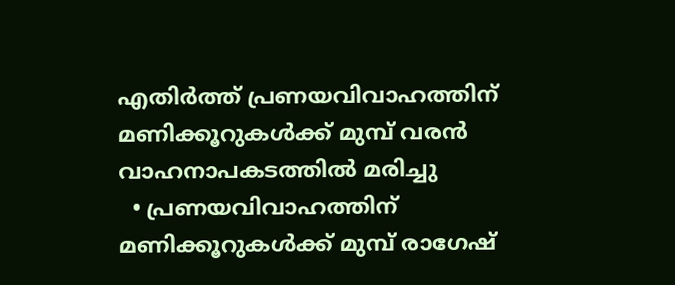എതിർത്ത് പ്രണയവിവാഹത്തിന് മണിക്കൂറുകൾക്ക് മുമ്പ് വരൻ വാഹനാപകടത്തിൽ മരിച്ചു
  • പ്രണയവിവാഹത്തിന് മണിക്കൂറുകൾക്ക് മുമ്പ് രാഗേഷ്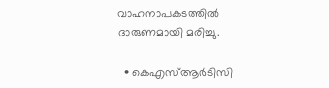വാഹനാപകടത്തിൽ ദാരുണമായി മരിച്ചു.

  • കെഎസ്ആർടിസി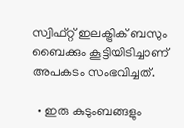സ്വിഫ്റ്റ് ഇലക്ട്രിക് ബസും ബൈക്കും കൂട്ടിയിടിച്ചാണ് അപകടം സംഭവിച്ചത്.

  • ഇരു കുടുംബങ്ങളും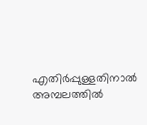എതിർപ്പുള്ളതിനാൽ അമ്പലത്തിൽ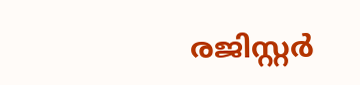രജിസ്റ്റർ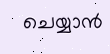ചെയ്യാൻ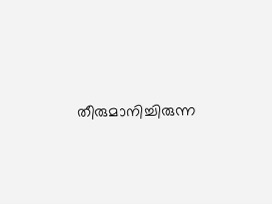തീരുമാനിച്ചിരുന്ന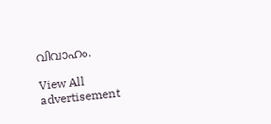വിവാഹം.

View All
advertisement